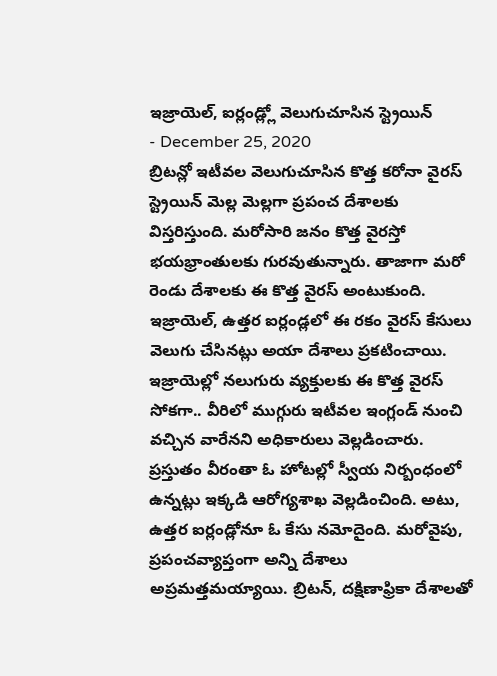ఇజ్రాయెల్, ఐర్లండ్ల్లో వెలుగుచూసిన స్ట్రెయిన్
- December 25, 2020
బ్రిటన్లో ఇటీవల వెలుగుచూసిన కొత్త కరోనా వైరస్ స్ట్రెయిన్ మెల్ల మెల్లగా ప్రపంచ దేశాలకు విస్తరిస్తుంది. మరోసారి జనం కొత్త వైరస్తో భయభ్రాంతులకు గురవుతున్నారు. తాజాగా మరో రెండు దేశాలకు ఈ కొత్త వైరస్ అంటుకుంది. ఇజ్రాయెల్, ఉత్తర ఐర్లండ్లలో ఈ రకం వైరస్ కేసులు వెలుగు చేసినట్లు అయా దేశాలు ప్రకటించాయి. ఇజ్రాయెల్లో నలుగురు వ్యక్తులకు ఈ కొత్త వైరస్ సోకగా.. వీరిలో ముగ్గురు ఇటీవల ఇంగ్లండ్ నుంచి వచ్చిన వారేనని అధికారులు వెల్లడించారు. ప్రస్తుతం వీరంతా ఓ హోటల్లో స్వీయ నిర్బంధంలో ఉన్నట్లు ఇక్కడి ఆరోగ్యశాఖ వెల్లడించింది. అటు, ఉత్తర ఐర్లండ్లోనూ ఓ కేసు నమోదైంది. మరోవైపు, ప్రపంచవ్యాప్తంగా అన్ని దేశాలు అప్రమత్తమయ్యాయి. బ్రిటన్, దక్షిణాఫ్రికా దేశాలతో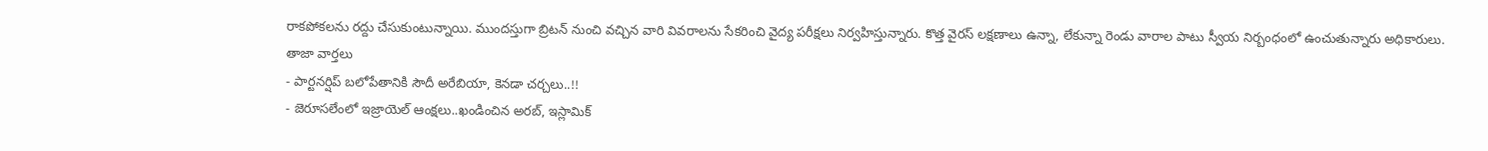రాకపోకలను రద్దు చేసుకుంటున్నాయి. ముందస్తుగా బ్రిటన్ నుంచి వచ్చిన వారి వివరాలను సేకరించి వైద్య పరీక్షలు నిర్వహిస్తున్నారు. కొత్త వైరస్ లక్షణాలు ఉన్నా, లేకున్నా రెండు వారాల పాటు స్వీయ నిర్బంధంలో ఉంచుతున్నారు అధికారులు.
తాజా వార్తలు
- పార్టనర్షిప్ బలోపేతానికి సౌదీ అరేబియా, కెనడా చర్చలు..!!
- జెరూసలేంలో ఇజ్రాయెల్ ఆంక్షలు..ఖండించిన అరబ్, ఇస్లామిక్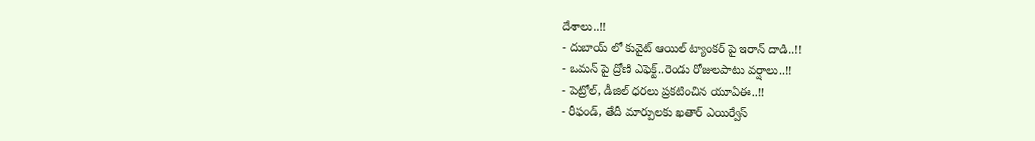దేశాలు..!!
- దుబాయ్ లో కువైట్ ఆయిల్ ట్యాంకర్ పై ఇరాన్ దాడి..!!
- ఒమన్ పై ద్రోణి ఎఫెక్ట్..రెండు రోజులపాటు వర్షాలు..!!
- పెట్రోల్, డీజిల్ ధరలు ప్రకటించిన యూఏఈ..!!
- రీఫండ్, తేదీ మార్పులకు ఖతార్ ఎయిర్వేస్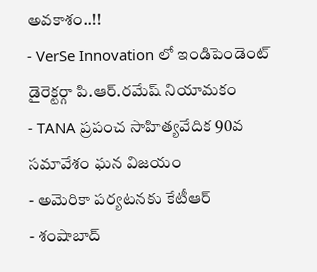అవకాశం..!!
- VerSe Innovation లో ఇండిపెండెంట్ డైరెక్టర్గా పి.ఆర్.రమేష్ నియామకం
- TANA ప్రపంచ సాహిత్యవేదిక 90వ సమావేశం ఘన విజయం
- అమెరికా పర్యటనకు కేటీఆర్
- శంషాబాద్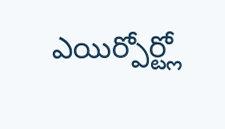ఎయిర్పోర్ట్లో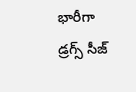భారీగా డ్రగ్స్ సీజ్